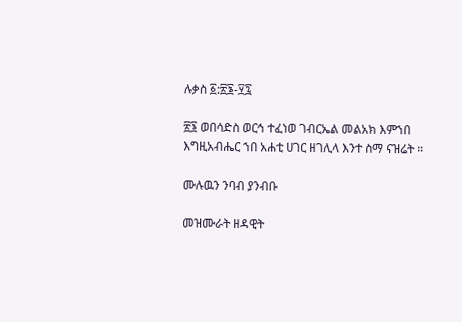ሉቃስ ፩:፳፮-፶፯

፳፮ ወበሳድስ ወርኅ ተፈነወ ገብርኤል መልአክ እምኀበ እግዚአብሔር ኀበ አሐቲ ሀገር ዘገሊላ እንተ ስማ ናዝሬት ።

ሙሉዉን ንባብ ያንብቡ

መዝሙራት ዘዳዊት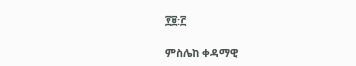፻፱:፫

ምስሌከ ቀዳማዊ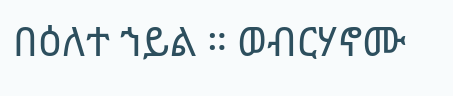በዕለተ ኀይል ። ወብርሃኖሙ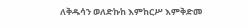ለቅዱሳን ወለድኩከ እምከርሥ እምቅድመ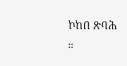ኮከበ ጽባሕ ።